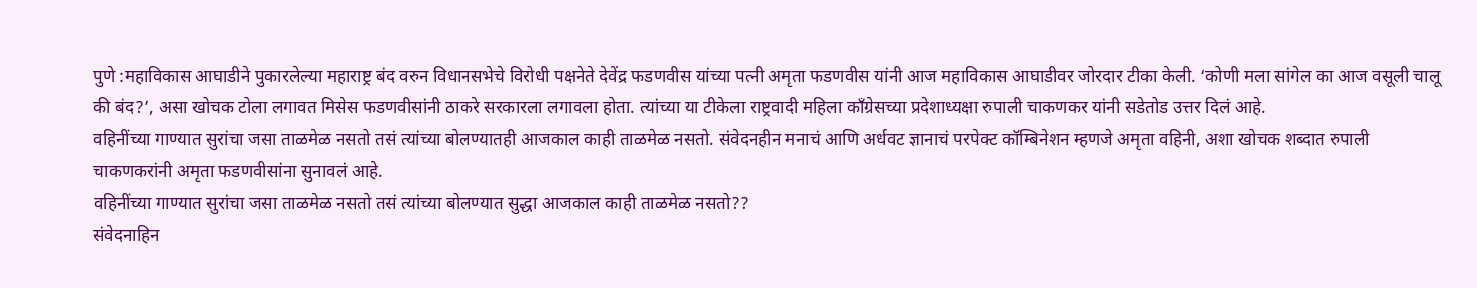पुणे :महाविकास आघाडीने पुकारलेल्या महाराष्ट्र बंद वरुन विधानसभेचे विरोधी पक्षनेते देवेंद्र फडणवीस यांच्या पत्नी अमृता फडणवीस यांनी आज महाविकास आघाडीवर जोरदार टीका केली. ‘कोणी मला सांगेल का आज वसूली चालू की बंद?’, असा खोचक टोला लगावत मिसेस फडणवीसांनी ठाकरे सरकारला लगावला होता. त्यांच्या या टीकेला राष्ट्रवादी महिला काँग्रेसच्या प्रदेशाध्यक्षा रुपाली चाकणकर यांनी सडेतोड उत्तर दिलं आहे.
वहिनींच्या गाण्यात सुरांचा जसा ताळमेळ नसतो तसं त्यांच्या बोलण्यातही आजकाल काही ताळमेळ नसतो. संवेदनहीन मनाचं आणि अर्धवट ज्ञानाचं परपेक्ट कॉम्बिनेशन म्हणजे अमृता वहिनी, अशा खोचक शब्दात रुपाली चाकणकरांनी अमृता फडणवीसांना सुनावलं आहे.
वहिनींच्या गाण्यात सुरांचा जसा ताळमेळ नसतो तसं त्यांच्या बोलण्यात सुद्धा आजकाल काही ताळमेळ नसतो??
संवेदनाहिन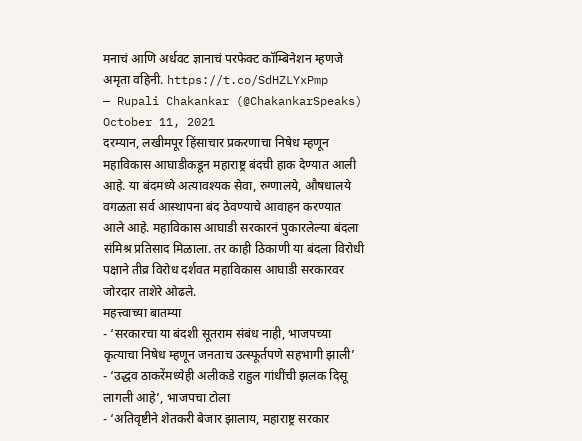मनाचं आणि अर्धवट ज्ञानाचं परफेक्ट कॉम्बिनेशन म्हणजे अमृता वहिनी. https://t.co/SdHZLYxPmp
— Rupali Chakankar (@ChakankarSpeaks) October 11, 2021
दरम्यान, लखीमपूर हिंसाचार प्रकरणाचा निषेध म्हणून महाविकास आघाडीकडून महाराष्ट्र बंदची हाक देण्यात आली आहे. या बंदमध्ये अत्यावश्यक सेवा, रुग्णालये, औषधालये वगळता सर्व आस्थापना बंद ठेवण्याचे आवाहन करण्यात आले आहे. महाविकास आघाडी सरकारनं पुकारलेल्या बंदला संमिश्र प्रतिसाद मिळाला. तर काही ठिकाणी या बंदला विरोधी पक्षाने तीव्र विरोध दर्शवत महाविकास आघाडी सरकारवर जोरदार ताशेरे ओढले.
महत्त्वाच्या बातम्या
- ‘सरकारचा या बंदशी सूतराम संबंध नाही, भाजपच्या कृत्याचा निषेध म्हणून जनताच उत्स्फूर्तपणे सहभागी झाली’
- ‘उद्धव ठाकरेंमध्येही अलीकडे राहुल गांधींची झलक दिसू लागली आहे’, भाजपचा टोला
- ‘अतिवृष्टीने शेतकरी बेजार झालाय, महाराष्ट्र सरकार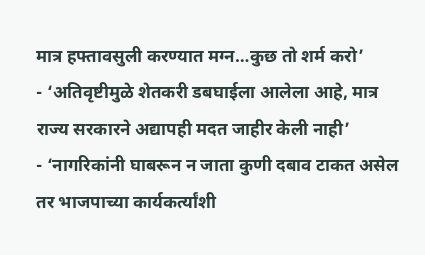मात्र हफ्तावसुली करण्यात मग्न…कुछ तो शर्म करो’
- ‘अतिवृष्टीमुळे शेतकरी डबघाईला आलेला आहे, मात्र राज्य सरकारने अद्यापही मदत जाहीर केली नाही’
- ‘नागरिकांनी घाबरून न जाता कुणी दबाव टाकत असेल तर भाजपाच्या कार्यकर्त्यांशी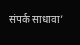संपर्क साधावा’